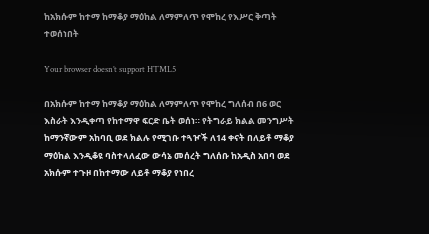ከአክሱም ከተማ ከማቆያ ማዕከል ለማምለጥ የሞከረ የእሥር ቅጣት ተወሰነበት

Your browser doesn’t support HTML5

በአክሱም ከተማ ከማቆያ ማዕከል ለማምለጥ የሞከረ ግለሰብ በ6 ወር እስራት እንዲቀጣ የከተማዋ ፍርድ ቤት ወሰነ። የትግራይ ክልል መንግሥት ከማንኛውም አከባቢ ወደ ክልሉ የሚገቡ ተጓዦች ለ14 ቀናት በለይቶ ማቆያ ማዕከል እንዲቆዩ ባስተላለፈው ውሳኔ መሰረት ግለሰቡ ከአዲስ አበባ ወደ አክሱም ተጉዞ በከተማው ለይቶ ማቆያ የነበረ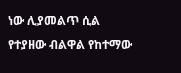ነው ሊያመልጥ ሲል የተያዘው ብልዋል የከተማው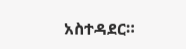አስተዳደር።